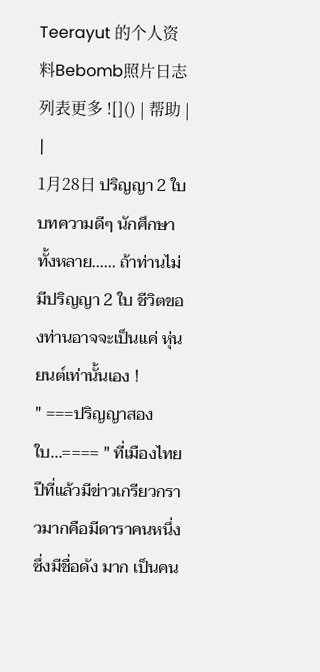Teerayut 的个人资料Bebomb照片日志列表更多 ![]() | 帮助 |
|
1月28日 ปริญญา 2 ใบ บทความดีๆ นักศึกษาทั้งหลาย...... ถ้าท่านไม่มีปริญญา 2 ใบ ชีวิตของท่านอาจจะเป็นแค่ หุ่นยนต์เท่านั้นเอง !
" ===ปริญญาสองใบ...==== " ที่เมืองไทยปีที่แล้วมีข่าวเกรียวกราวมากคือมีดาราคนหนึ่งซึ่งมีชื่อดัง มาก เป็นคน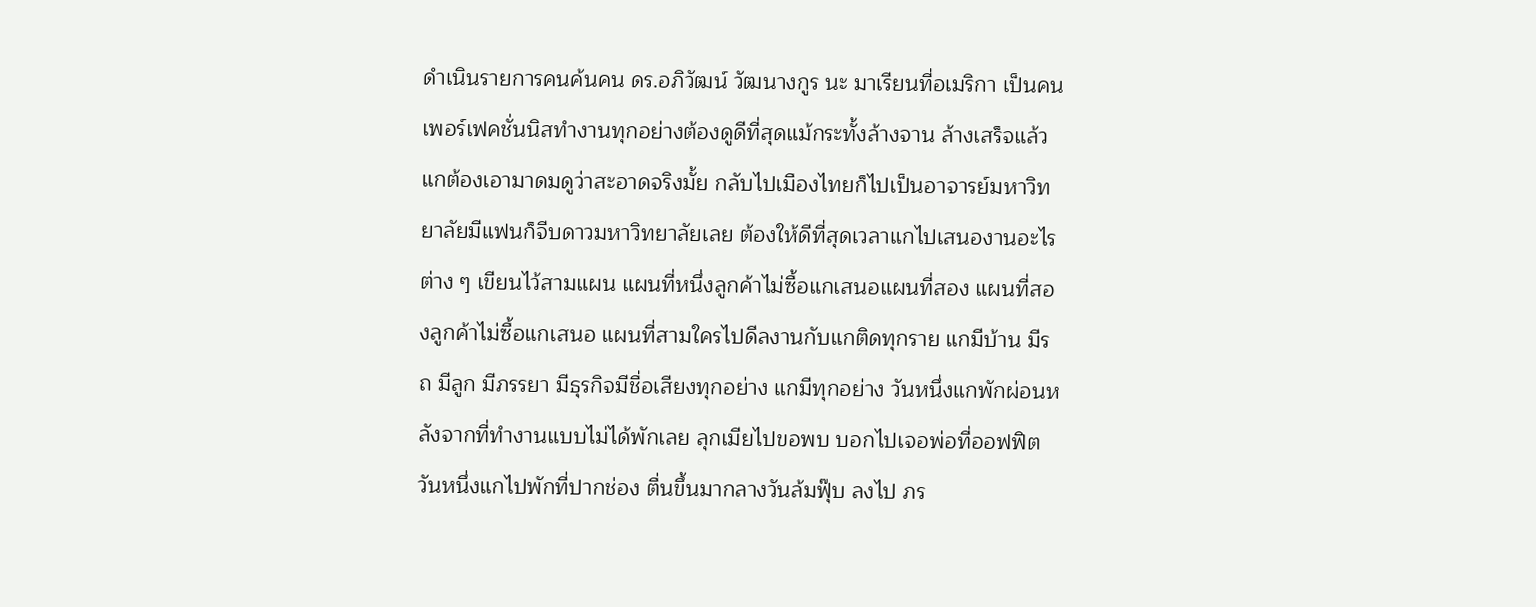ดำเนินรายการคนค้นคน ดร.อภิวัฒน์ วัฒนางกูร นะ มาเรียนที่อเมริกา เป็นคนเพอร์เฟคชั่นนิสทำงานทุกอย่างต้องดูดีที่สุดแม้กระทั้งล้างจาน ล้างเสร็จแล้วแกต้องเอามาดมดูว่าสะอาดจริงมั้ย กลับไปเมืองไทยก็ไปเป็นอาจารย์มหาวิทยาลัยมีแฟนก็จีบดาวมหาวิทยาลัยเลย ต้องให้ดีที่สุดเวลาแกไปเสนองานอะไรต่าง ๆ เขียนไว้สามแผน แผนที่หนึ่งลูกค้าไม่ซื้อแกเสนอแผนที่สอง แผนที่สองลูกค้าไม่ซื้อแกเสนอ แผนที่สามใครไปดีลงานกับแกติดทุกราย แกมีบ้าน มีรถ มีลูก มีภรรยา มีธุรกิจมีชื่อเสียงทุกอย่าง แกมีทุกอย่าง วันหนึ่งแกพักผ่อนหลังจากที่ทำงานแบบไม่ได้พักเลย ลุกเมียไปขอพบ บอกไปเจอพ่อที่ออฟฟิตวันหนึ่งแกไปพักที่ปากช่อง ตื่นขึ้นมากลางวันล้มฟุ๊บ ลงไป ภร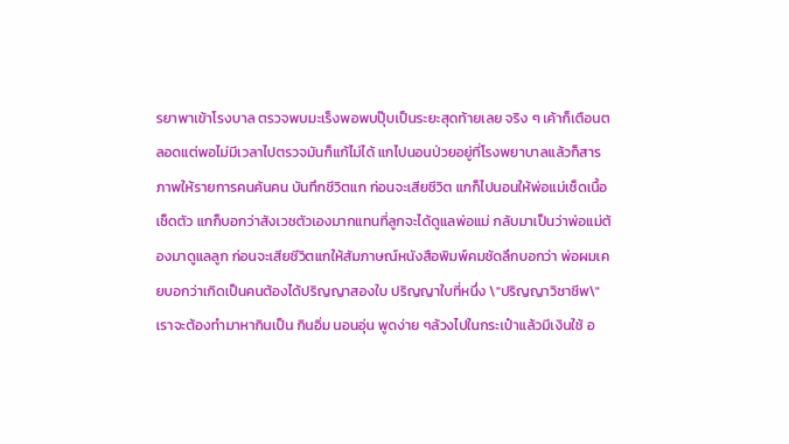รยาพาเข้าโรงบาล ตรวจพบมะเร็งพอพบปุ๊บเป็นระยะสุดท้ายเลย จริง ๆ เค้าก็เตือนตลอดแต่พอไม่มีเวลาไปตรวจมันก็แก้ไม่ได้ แกไปนอนป่วยอยู่ที่โรงพยาบาลแล้วก็สารภาพให้รายการคนค้นคน บันทึกชีวิตแก ก่อนจะเสียชีวิต แกก็ไปนอนให้พ่อแม่เช็ดเนื้อเช็ดตัว แกก็บอกว่าสังเวชตัวเองมากแทนที่ลูกจะได้ดูแลพ่อแม่ กลับมาเป็นว่าพ่อแม่ต้องมาดูแลลูก ก่อนจะเสียชีวิตแกให้สัมภาษณ์หนังสือพิมพ์คมชัดลึกบอกว่า พ่อผมเคยบอกว่าเกิดเป็นคนต้องได้ปริญญาสองใบ ปริญญาใบที่หนึ่ง \"ปริญญาวิชาชีพ\" เราจะต้องทำมาหากินเป็น กินอิ่ม นอนอุ่น พูดง่าย ๆล้วงไปในกระเป๋าแล้วมีเงินใช้ อ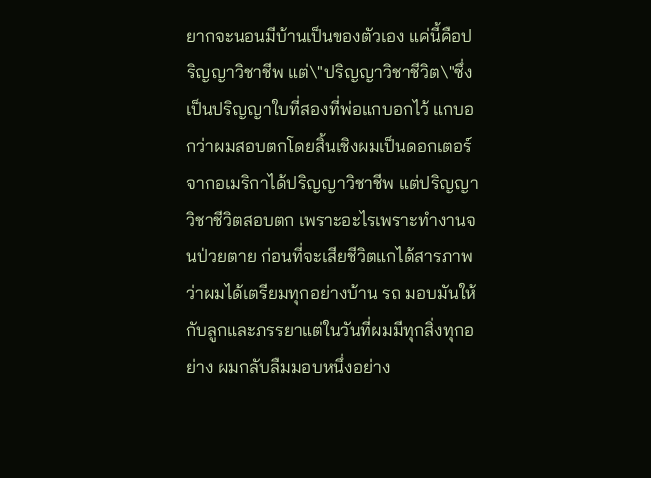ยากจะนอนมีบ้านเป็นของตัวเอง แค่นี้คือปริญญาวิชาชีพ แต่\"ปริญญาวิชาชีวิต\"ซึ่งเป็นปริญญาใบที่สองที่พ่อแกบอกไว้ แกบอกว่าผมสอบตกโดยสิ้นเชิงผมเป็นดอกเตอร์จากอเมริกาได้ปริญญาวิชาชีพ แต่ปริญญาวิชาชีวิตสอบตก เพราะอะไรเพราะทำงานจนป่วยตาย ก่อนที่จะเสียชีวิตแกได้สารภาพว่าผมได้เตรียมทุกอย่างบ้าน รถ มอบมันให้กับลูกและภรรยาแต่ในวันที่ผมมีทุกสิ่งทุกอย่าง ผมกลับลืมมอบหนึ่งอย่าง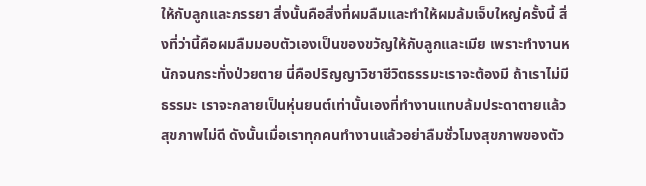ให้กับลูกและภรรยา สิ่งนั้นคือสิ่งที่ผมลืมและทำให้ผมล้มเจ็บใหญ่ครั้งนี้ สิ่งที่ว่านี้คือผมลืมมอบตัวเองเป็นของขวัญให้กับลูกและเมีย เพราะทำงานหนักจนกระทั่งป่วยตาย นี่คือปริญญาวิชาชีวิตธรรมะเราจะต้องมี ถ้าเราไม่มีธรรมะ เราจะกลายเป็นหุ่นยนต์เท่านั้นเองที่ทำงานแทบล้มประดาตายแล้วสุขภาพไม่ดี ดังนั้นเมื่อเราทุกคนทำงานแล้วอย่าลืมชั่วโมงสุขภาพของตัว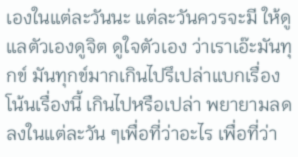เองในแต่ละวันนะ แต่ละวันควรจะมี ให้ดูแลตัวเองดูจิต ดูใจตัวเอง ว่าเราเอ๊ะมันทุกข์ มันทุกข์มากเกินไปรึเปล่าแบกเรื่องโน้นเรื่องนี้ เกินไปหรือเปล่า พยายามลดลงในแต่ละวัน ๆเพื่อที่ว่าอะไร เพื่อที่ว่า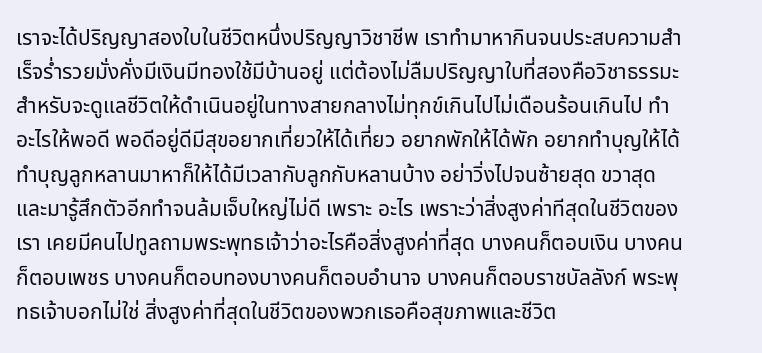เราจะได้ปริญญาสองใบในชีวิตหนึ่งปริญญาวิชาชีพ เราทำมาหากินจนประสบความสำเร็จร่ำรวยมั่งคั่งมีเงินมีทองใช้มีบ้านอยู่ แต่ต้องไม่ลืมปริญญาใบที่สองคือวิชาธรรมะ สำหรับจะดูแลชีวิตให้ดำเนินอยู่ในทางสายกลางไม่ทุกข์เกินไปไม่เดือนร้อนเกินไป ทำอะไรให้พอดี พอดีอยู่ดีมีสุขอยากเที่ยวให้ได้เที่ยว อยากพักให้ได้พัก อยากทำบุญให้ได้ทำบุญลูกหลานมาหาก็ให้ได้มีเวลากับลูกกับหลานบ้าง อย่าวิ่งไปจนซ้ายสุด ขวาสุดและมารู้สึกตัวอีกทำจนล้มเจ็บใหญ่ไม่ดี เพราะ อะไร เพราะว่าสิ่งสูงค่าทีสุดในชีวิตของเรา เคยมีคนไปทูลถามพระพุทธเจ้าว่าอะไรคือสิ่งสูงค่าที่สุด บางคนก็ตอบเงิน บางคนก็ตอบเพชร บางคนก็ตอบทองบางคนก็ตอบอำนาจ บางคนก็ตอบราชบัลลังก์ พระพุทธเจ้าบอกไม่ใช่ สิ่งสูงค่าที่สุดในชีวิตของพวกเธอคือสุขภาพและชีวิต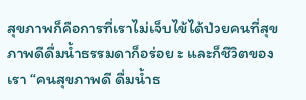สุขภาพก็คือการที่เราไม่เจ็บไข้ได้ป่วยคนที่สุขภาพดีดื่มน้ำธรรมดาก็อร่อย ะ และก็ชีวิตของเรา “คนสุขภาพดี ดื่มน้ำธ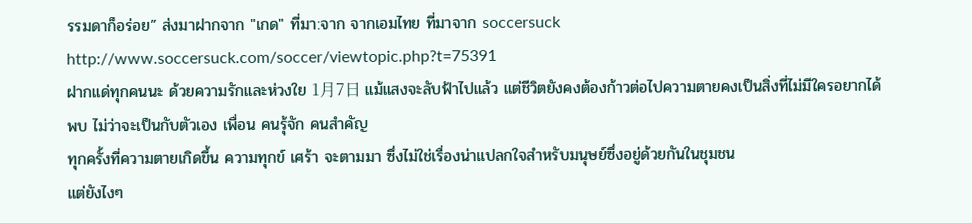รรมดาก็อร่อย” ส่งมาฝากจาก "เกด" ที่มา:จาก จากเอมไทย ที่มาจาก soccersuck http://www.soccersuck.com/soccer/viewtopic.php?t=75391
ฝากแด่ทุกคนนะ ด้วยความรักและห่วงใย 1月7日 แม้แสงจะลับฟ้าไปแล้ว แต่ชีวิตยังคงต้องก้าวต่อไปความตายคงเป็นสิ่งที่ไม่มีใครอยากได้พบ ไม่ว่าจะเป็นกับตัวเอง เพื่อน คนรุ้จัก คนสำคัญ
ทุกครั้งที่ความตายเกิดขึ้น ความทุกข์ เศร้า จะตามมา ซึ่งไม่ใช่เรื่องน่าแปลกใจสำหรับมนุษย์ซึ่งอยู่ด้วยกันในชุมชน
แต่ยังไงๆ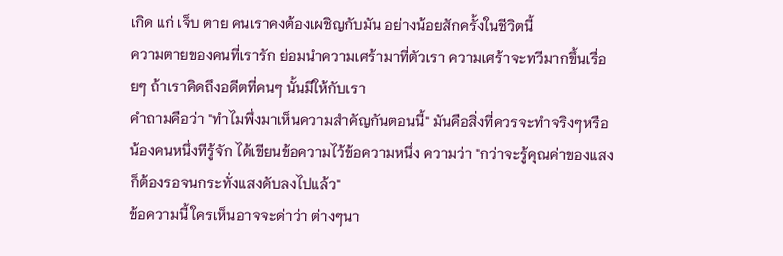เกิด แก่ เจ็บ ตาย คนเราคงต้องเผชิญกับมัน อย่างน้อยสักครั้งในชีวิตนี้
ความตายของคนที่เรารัก ย่อมนำความเศร้ามาที่ตัวเรา ความเศร้าจะทวีมากขึ้นเรื่อยๆ ถ้าเราคิดถึงอดีตที่คนๆ นั้นมีให้กับเรา
คำถามคือว่า "ทำไมพึ่งมาเห็นความสำคัญกันตอนนี้" มันคือสิ่งที่ควรจะทำจริงๆหรือ
น้องคนหนึ่งทีรู้จัก ได้เขียนข้อความไว้ข้อความหนึ่ง ความว่า "กว่าจะรู้คุณค่าของแสง ก็ต้องรอจนกระทั่งแสงดับลงไปแล้ว"
ข้อความนี้ ใครเห็นอาจจะด่าว่า ต่างๆนา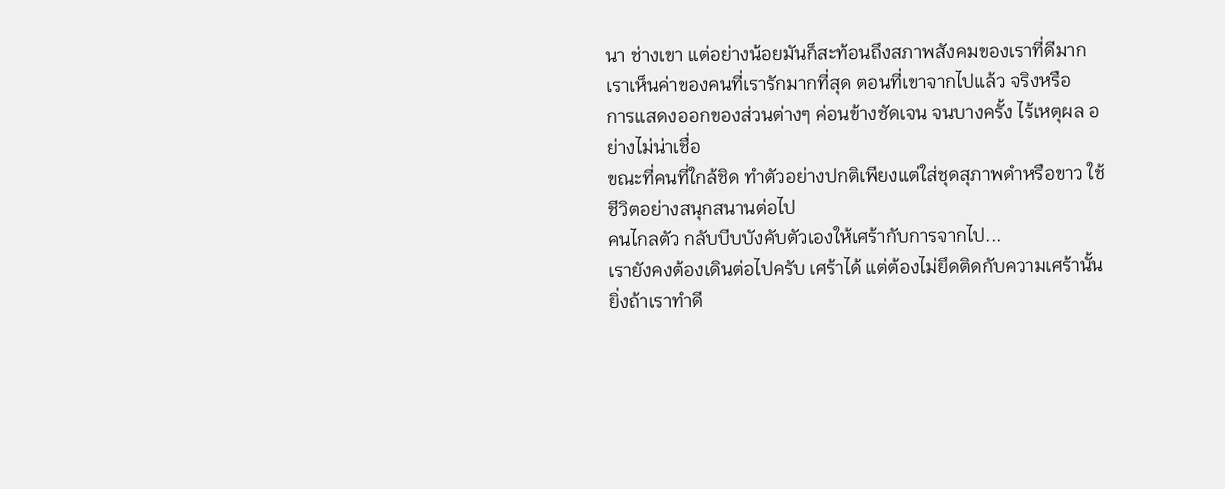นา ช่างเขา แต่อย่างน้อยมันก็สะท้อนถึงสภาพสังคมของเราที่ดีมาก
เราเห็นค่าของคนที่เรารักมากที่สุด ตอนที่เขาจากไปแล้ว จริงหรือ
การแสดงออกของส่วนต่างๆ ค่อนข้างชัดเจน จนบางครั้ง ไร้เหตุผล อย่างไม่น่าเชื่อ
ขณะที่คนที่ใกล้ชิด ทำตัวอย่างปกติเพียงแต่ใส่ชุดสุภาพดำหรือขาว ใช้ชีวิตอย่างสนุกสนานต่อไป
คนไกลตัว กลับบีบบังคับตัวเองให้เศร้ากับการจากไป...
เรายังคงต้องเดินต่อไปครับ เศร้าได้ แต่ต้องไม่ยึดติดกับความเศร้านั้น
ยิ่งถ้าเราทำดี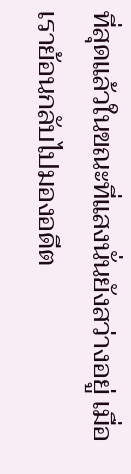ที่สุดแล้วในขณะที่แสงนั่นยังสว่างอยู่ เมื่อเราย้อนกลับไปมองอดีต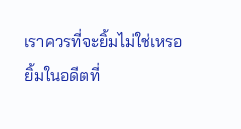เราควรที่จะยิ้มไม่ใช่เหรอ
ยิ้มในอดีตที่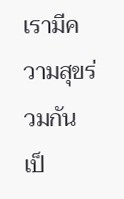เรามีความสุขร่วมกัน เป็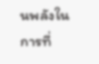นพลังในการที่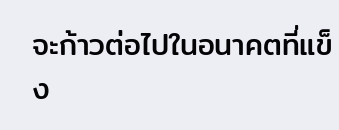จะก้าวต่อไปในอนาคตที่แข็ง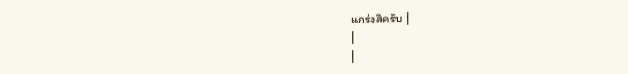แกร่งสิครับ |
|
|